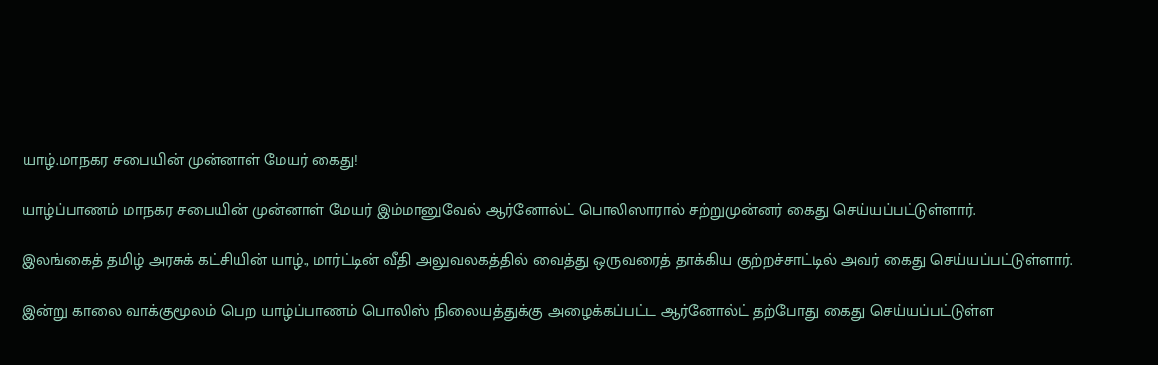யாழ்.மாநகர சபையின் முன்னாள் மேயர் கைது!

யாழ்ப்பாணம் மாநகர சபையின் முன்னாள் மேயர் இம்மானுவேல் ஆர்னோல்ட் பொலிஸாரால் சற்றுமுன்னர் கைது செய்யப்பட்டுள்ளார்.

இலங்கைத் தமிழ் அரசுக் கட்சியின் யாழ்., மார்ட்டின் வீதி அலுவலகத்தில் வைத்து ஒருவரைத் தாக்கிய குற்றச்சாட்டில் அவர் கைது செய்யப்பட்டுள்ளார்.

இன்று காலை வாக்குமூலம் பெற யாழ்ப்பாணம் பொலிஸ் நிலையத்துக்கு அழைக்கப்பட்ட ஆர்னோல்ட் தற்போது கைது செய்யப்பட்டுள்ள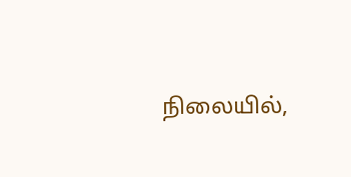நிலையில்,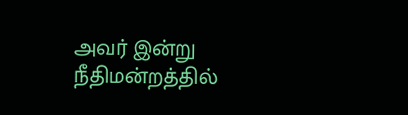அவர் இன்று நீதிமன்றத்தில்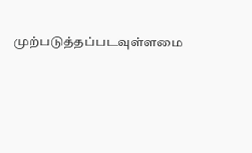முற்படுத்தப்படவுள்ளமை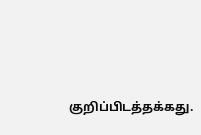குறிப்பிடத்தக்கது.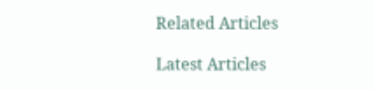Related Articles

Latest Articles